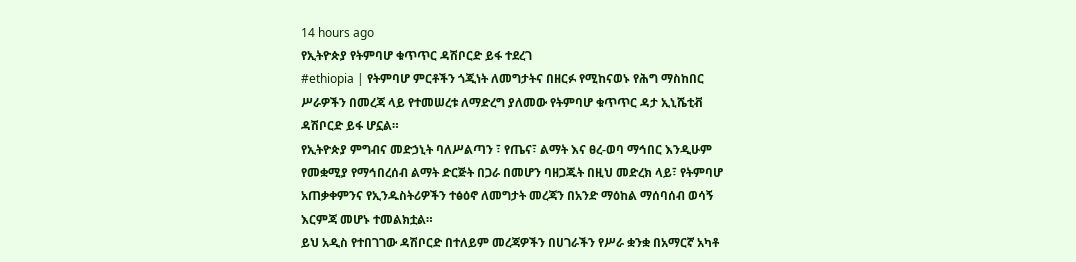14 hours ago
የኢትዮጵያ የትምባሆ ቁጥጥር ዳሽቦርድ ይፋ ተደረገ
#ethiopia | የትምባሆ ምርቶችን ጎጂነት ለመግታትና በዘርፉ የሚከናወኑ የሕግ ማስከበር ሥራዎችን በመረጃ ላይ የተመሠረቱ ለማድረግ ያለመው የትምባሆ ቁጥጥር ዳታ ኢኒሼቲቭ ዳሽቦርድ ይፋ ሆኗል።
የኢትዮጵያ ምግብና መድኃኒት ባለሥልጣን ፣ የጤና፣ ልማት እና ፀረ-ወባ ማኅበር እንዲሁም የመቋሚያ የማኅበረሰብ ልማት ድርጅት በጋራ በመሆን ባዘጋጁት በዚህ መድረክ ላይ፣ የትምባሆ አጠቃቀምንና የኢንዱስትሪዎችን ተፅዕኖ ለመግታት መረጃን በአንድ ማዕከል ማሰባሰብ ወሳኝ እርምጃ መሆኑ ተመልክቷል።
ይህ አዲስ የተበገገው ዳሽቦርድ በተለይም መረጃዎችን በሀገራችን የሥራ ቋንቋ በአማርኛ አካቶ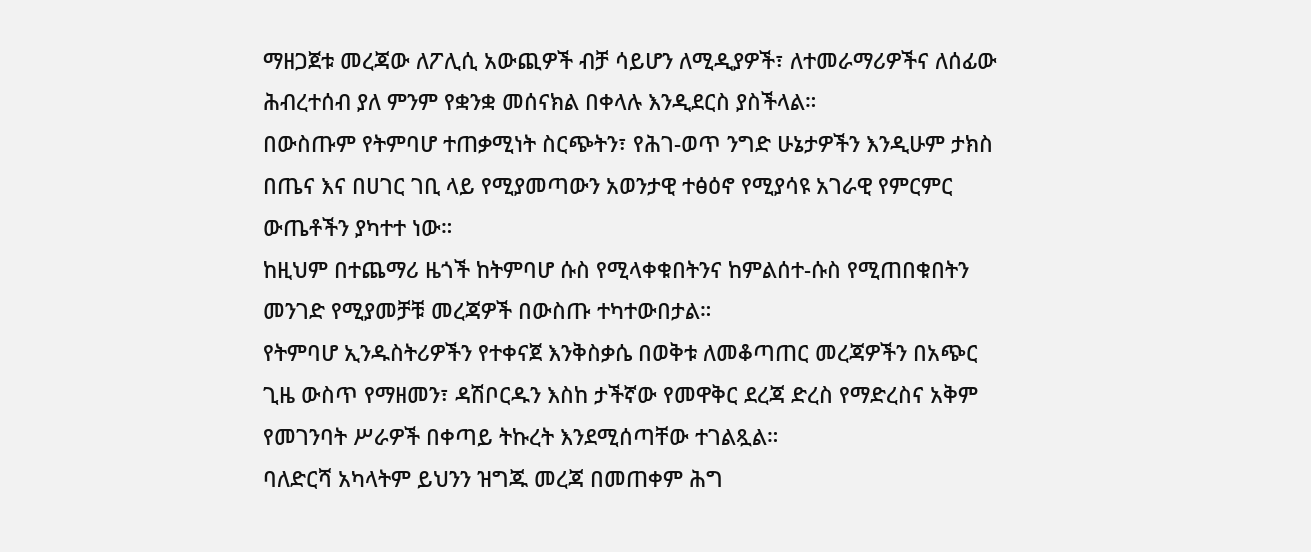ማዘጋጀቱ መረጃው ለፖሊሲ አውጪዎች ብቻ ሳይሆን ለሚዲያዎች፣ ለተመራማሪዎችና ለሰፊው ሕብረተሰብ ያለ ምንም የቋንቋ መሰናክል በቀላሉ እንዲደርስ ያስችላል።
በውስጡም የትምባሆ ተጠቃሚነት ስርጭትን፣ የሕገ-ወጥ ንግድ ሁኔታዎችን እንዲሁም ታክስ በጤና እና በሀገር ገቢ ላይ የሚያመጣውን አወንታዊ ተፅዕኖ የሚያሳዩ አገራዊ የምርምር ውጤቶችን ያካተተ ነው።
ከዚህም በተጨማሪ ዜጎች ከትምባሆ ሱስ የሚላቀቁበትንና ከምልሰተ-ሱስ የሚጠበቁበትን መንገድ የሚያመቻቹ መረጃዎች በውስጡ ተካተውበታል።
የትምባሆ ኢንዱስትሪዎችን የተቀናጀ እንቅስቃሴ በወቅቱ ለመቆጣጠር መረጃዎችን በአጭር ጊዜ ውስጥ የማዘመን፣ ዳሽቦርዱን እስከ ታችኛው የመዋቅር ደረጃ ድረስ የማድረስና አቅም የመገንባት ሥራዎች በቀጣይ ትኩረት እንደሚሰጣቸው ተገልጿል።
ባለድርሻ አካላትም ይህንን ዝግጁ መረጃ በመጠቀም ሕግ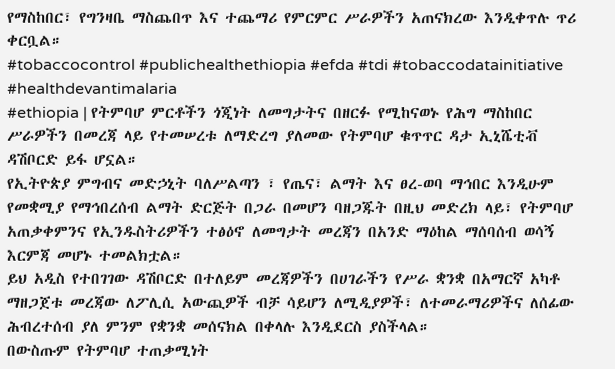የማስከበር፣ የግንዛቤ ማስጨበጥ እና ተጨማሪ የምርምር ሥራዎችን አጠናክረው እንዲቀጥሉ ጥሪ ቀርቧል።
#tobaccocontrol #publichealthethiopia #efda #tdi #tobaccodatainitiative #healthdevantimalaria
#ethiopia | የትምባሆ ምርቶችን ጎጂነት ለመግታትና በዘርፉ የሚከናወኑ የሕግ ማስከበር ሥራዎችን በመረጃ ላይ የተመሠረቱ ለማድረግ ያለመው የትምባሆ ቁጥጥር ዳታ ኢኒሼቲቭ ዳሽቦርድ ይፋ ሆኗል።
የኢትዮጵያ ምግብና መድኃኒት ባለሥልጣን ፣ የጤና፣ ልማት እና ፀረ-ወባ ማኅበር እንዲሁም የመቋሚያ የማኅበረሰብ ልማት ድርጅት በጋራ በመሆን ባዘጋጁት በዚህ መድረክ ላይ፣ የትምባሆ አጠቃቀምንና የኢንዱስትሪዎችን ተፅዕኖ ለመግታት መረጃን በአንድ ማዕከል ማሰባሰብ ወሳኝ እርምጃ መሆኑ ተመልክቷል።
ይህ አዲስ የተበገገው ዳሽቦርድ በተለይም መረጃዎችን በሀገራችን የሥራ ቋንቋ በአማርኛ አካቶ ማዘጋጀቱ መረጃው ለፖሊሲ አውጪዎች ብቻ ሳይሆን ለሚዲያዎች፣ ለተመራማሪዎችና ለሰፊው ሕብረተሰብ ያለ ምንም የቋንቋ መሰናክል በቀላሉ እንዲደርስ ያስችላል።
በውስጡም የትምባሆ ተጠቃሚነት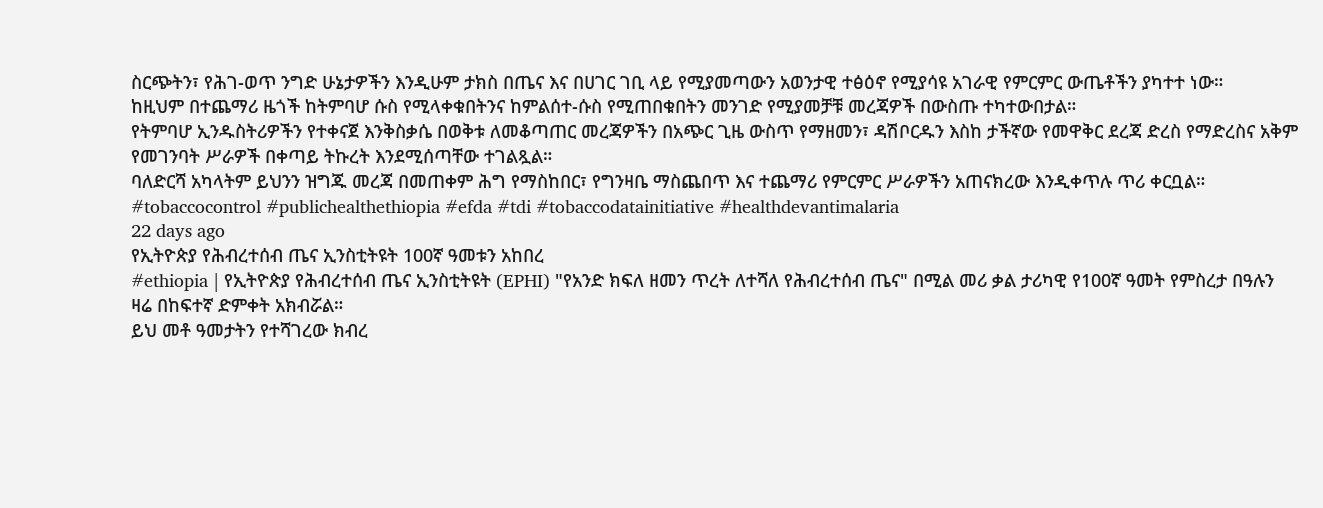ስርጭትን፣ የሕገ-ወጥ ንግድ ሁኔታዎችን እንዲሁም ታክስ በጤና እና በሀገር ገቢ ላይ የሚያመጣውን አወንታዊ ተፅዕኖ የሚያሳዩ አገራዊ የምርምር ውጤቶችን ያካተተ ነው።
ከዚህም በተጨማሪ ዜጎች ከትምባሆ ሱስ የሚላቀቁበትንና ከምልሰተ-ሱስ የሚጠበቁበትን መንገድ የሚያመቻቹ መረጃዎች በውስጡ ተካተውበታል።
የትምባሆ ኢንዱስትሪዎችን የተቀናጀ እንቅስቃሴ በወቅቱ ለመቆጣጠር መረጃዎችን በአጭር ጊዜ ውስጥ የማዘመን፣ ዳሽቦርዱን እስከ ታችኛው የመዋቅር ደረጃ ድረስ የማድረስና አቅም የመገንባት ሥራዎች በቀጣይ ትኩረት እንደሚሰጣቸው ተገልጿል።
ባለድርሻ አካላትም ይህንን ዝግጁ መረጃ በመጠቀም ሕግ የማስከበር፣ የግንዛቤ ማስጨበጥ እና ተጨማሪ የምርምር ሥራዎችን አጠናክረው እንዲቀጥሉ ጥሪ ቀርቧል።
#tobaccocontrol #publichealthethiopia #efda #tdi #tobaccodatainitiative #healthdevantimalaria
22 days ago
የኢትዮጵያ የሕብረተሰብ ጤና ኢንስቲትዩት 100ኛ ዓመቱን አከበረ
#ethiopia | የኢትዮጵያ የሕብረተሰብ ጤና ኢንስቲትዩት (EPHI) "የአንድ ክፍለ ዘመን ጥረት ለተሻለ የሕብረተሰብ ጤና" በሚል መሪ ቃል ታሪካዊ የ100ኛ ዓመት የምስረታ በዓሉን ዛሬ በከፍተኛ ድምቀት አክብሯል።
ይህ መቶ ዓመታትን የተሻገረው ክብረ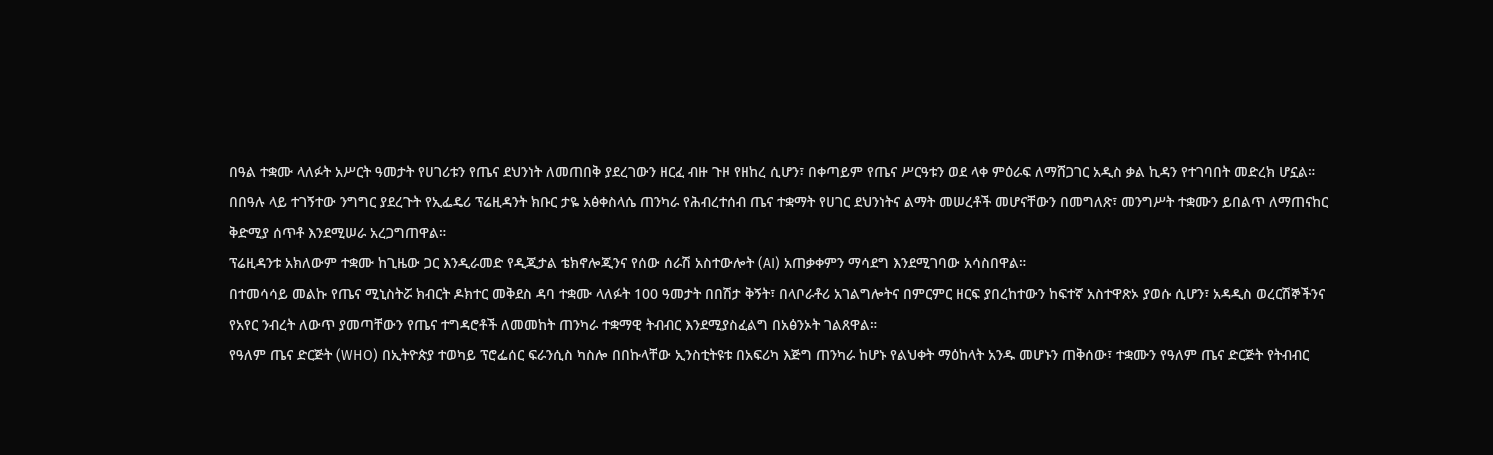በዓል ተቋሙ ላለፉት አሥርት ዓመታት የሀገሪቱን የጤና ደህንነት ለመጠበቅ ያደረገውን ዘርፈ ብዙ ጉዞ የዘከረ ሲሆን፣ በቀጣይም የጤና ሥርዓቱን ወደ ላቀ ምዕራፍ ለማሸጋገር አዲስ ቃል ኪዳን የተገባበት መድረክ ሆኗል።
በበዓሉ ላይ ተገኝተው ንግግር ያደረጉት የኢፌዴሪ ፕሬዚዳንት ክቡር ታዬ አፅቀስላሴ ጠንካራ የሕብረተሰብ ጤና ተቋማት የሀገር ደህንነትና ልማት መሠረቶች መሆናቸውን በመግለጽ፣ መንግሥት ተቋሙን ይበልጥ ለማጠናከር ቅድሚያ ሰጥቶ እንደሚሠራ አረጋግጠዋል።
ፕሬዚዳንቱ አክለውም ተቋሙ ከጊዜው ጋር እንዲራመድ የዲጂታል ቴክኖሎጂንና የሰው ሰራሽ አስተውሎት (AI) አጠቃቀምን ማሳደግ እንደሚገባው አሳስበዋል።
በተመሳሳይ መልኩ የጤና ሚኒስትሯ ክብርት ዶክተር መቅደስ ዳባ ተቋሙ ላለፉት 100 ዓመታት በበሽታ ቅኝት፣ በላቦራቶሪ አገልግሎትና በምርምር ዘርፍ ያበረከተውን ከፍተኛ አስተዋጽኦ ያወሱ ሲሆን፣ አዳዲስ ወረርሽኞችንና የአየር ንብረት ለውጥ ያመጣቸውን የጤና ተግዳሮቶች ለመመከት ጠንካራ ተቋማዊ ትብብር እንደሚያስፈልግ በአፅንኦት ገልጸዋል።
የዓለም ጤና ድርጅት (WHO) በኢትዮጵያ ተወካይ ፕሮፌሰር ፍራንሲስ ካስሎ በበኩላቸው ኢንስቲትዩቱ በአፍሪካ እጅግ ጠንካራ ከሆኑ የልህቀት ማዕከላት አንዱ መሆኑን ጠቅሰው፣ ተቋሙን የዓለም ጤና ድርጅት የትብብር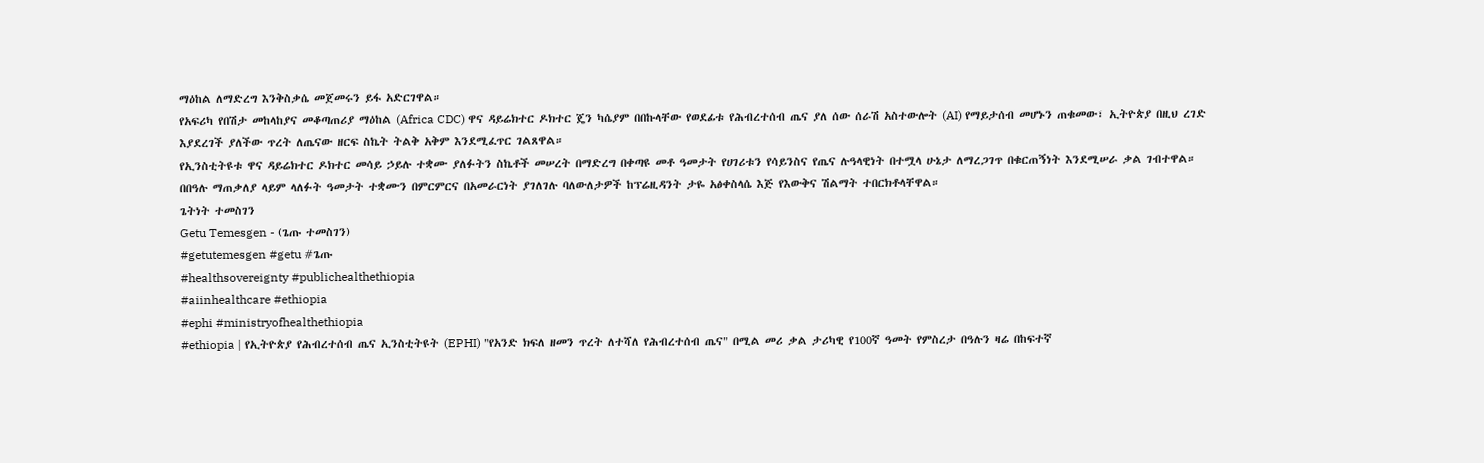ማዕከል ለማድረግ እንቅስቃሴ መጀመሩን ይፋ አድርገዋል።
የአፍሪካ የበሽታ መከላከያና መቆጣጠሪያ ማዕከል (Africa CDC) ዋና ዳይሬክተር ዶክተር ጄን ካሴያም በበኩላቸው የወደፊቱ የሕብረተሰብ ጤና ያለ ሰው ሰራሽ አስተውሎት (AI) የማይታሰብ መሆኑን ጠቁመው፣ ኢትዮጵያ በዚህ ረገድ እያደረገች ያለችው ጥረት ለጤናው ዘርፍ ስኬት ትልቅ አቅም እንደሚፈጥር ገልጸዋል።
የኢንስቲትዩቱ ዋና ዳይሬክተር ዶክተር መሳይ ኃይሉ ተቋሙ ያለፉትን ስኬቶች መሠረት በማድረግ በቀጣዩ መቶ ዓመታት የሀገሪቱን የሳይንስና የጤና ሉዓላዊነት በተሟላ ሁኔታ ለማረጋገጥ በቁርጠኝነት እንደሚሠራ ቃል ገብተዋል።
በበዓሉ ማጠቃለያ ላይም ላለፉት ዓመታት ተቋሙን በምርምርና በአመራርነት ያገለገሉ ባለውለታዎች ከፕሬዚዳንት ታዬ አፅቀስላሴ እጅ የእውቅና ሽልማት ተበርክቶላቸዋል።
ጌትነት ተመስገን
Getu Temesgen - (ጌጡ ተመስገን)
#getutemesgen #getu #ጌጡ
#healthsovereignty #publichealthethiopia
#aiinhealthcare #ethiopia
#ephi #ministryofhealthethiopia
#ethiopia | የኢትዮጵያ የሕብረተሰብ ጤና ኢንስቲትዩት (EPHI) "የአንድ ክፍለ ዘመን ጥረት ለተሻለ የሕብረተሰብ ጤና" በሚል መሪ ቃል ታሪካዊ የ100ኛ ዓመት የምስረታ በዓሉን ዛሬ በከፍተኛ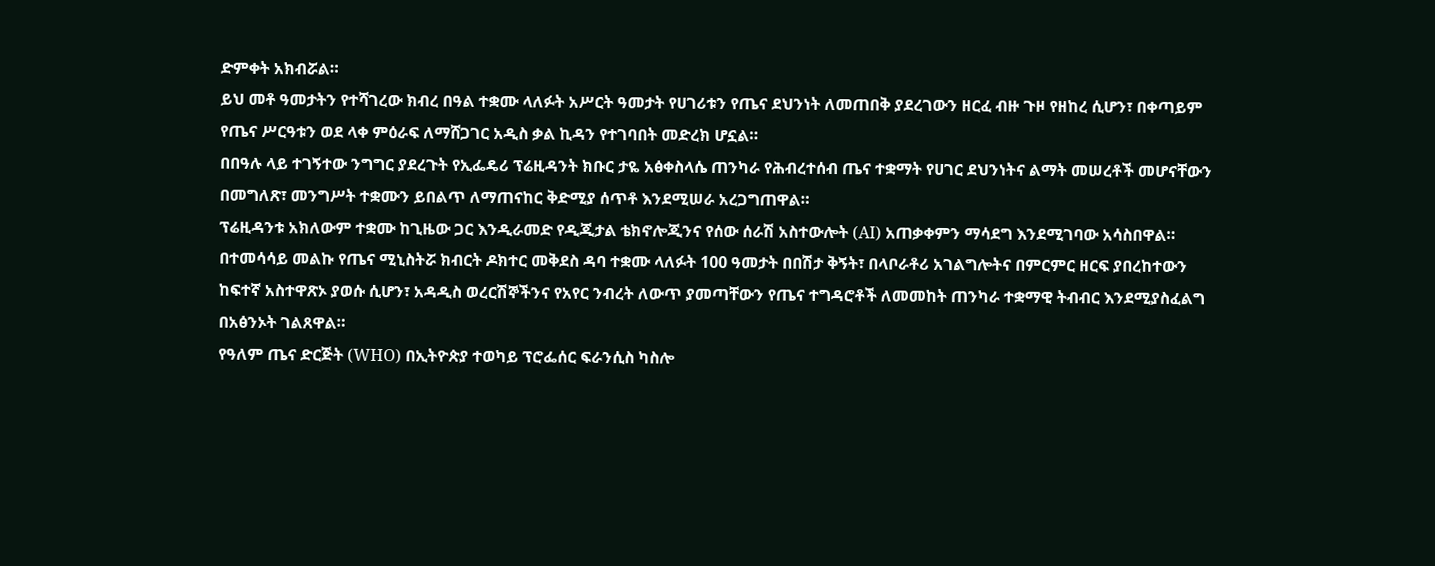ድምቀት አክብሯል።
ይህ መቶ ዓመታትን የተሻገረው ክብረ በዓል ተቋሙ ላለፉት አሥርት ዓመታት የሀገሪቱን የጤና ደህንነት ለመጠበቅ ያደረገውን ዘርፈ ብዙ ጉዞ የዘከረ ሲሆን፣ በቀጣይም የጤና ሥርዓቱን ወደ ላቀ ምዕራፍ ለማሸጋገር አዲስ ቃል ኪዳን የተገባበት መድረክ ሆኗል።
በበዓሉ ላይ ተገኝተው ንግግር ያደረጉት የኢፌዴሪ ፕሬዚዳንት ክቡር ታዬ አፅቀስላሴ ጠንካራ የሕብረተሰብ ጤና ተቋማት የሀገር ደህንነትና ልማት መሠረቶች መሆናቸውን በመግለጽ፣ መንግሥት ተቋሙን ይበልጥ ለማጠናከር ቅድሚያ ሰጥቶ እንደሚሠራ አረጋግጠዋል።
ፕሬዚዳንቱ አክለውም ተቋሙ ከጊዜው ጋር እንዲራመድ የዲጂታል ቴክኖሎጂንና የሰው ሰራሽ አስተውሎት (AI) አጠቃቀምን ማሳደግ እንደሚገባው አሳስበዋል።
በተመሳሳይ መልኩ የጤና ሚኒስትሯ ክብርት ዶክተር መቅደስ ዳባ ተቋሙ ላለፉት 100 ዓመታት በበሽታ ቅኝት፣ በላቦራቶሪ አገልግሎትና በምርምር ዘርፍ ያበረከተውን ከፍተኛ አስተዋጽኦ ያወሱ ሲሆን፣ አዳዲስ ወረርሽኞችንና የአየር ንብረት ለውጥ ያመጣቸውን የጤና ተግዳሮቶች ለመመከት ጠንካራ ተቋማዊ ትብብር እንደሚያስፈልግ በአፅንኦት ገልጸዋል።
የዓለም ጤና ድርጅት (WHO) በኢትዮጵያ ተወካይ ፕሮፌሰር ፍራንሲስ ካስሎ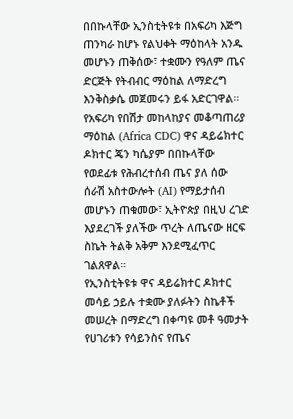በበኩላቸው ኢንስቲትዩቱ በአፍሪካ እጅግ ጠንካራ ከሆኑ የልህቀት ማዕከላት አንዱ መሆኑን ጠቅሰው፣ ተቋሙን የዓለም ጤና ድርጅት የትብብር ማዕከል ለማድረግ እንቅስቃሴ መጀመሩን ይፋ አድርገዋል።
የአፍሪካ የበሽታ መከላከያና መቆጣጠሪያ ማዕከል (Africa CDC) ዋና ዳይሬክተር ዶክተር ጄን ካሴያም በበኩላቸው የወደፊቱ የሕብረተሰብ ጤና ያለ ሰው ሰራሽ አስተውሎት (AI) የማይታሰብ መሆኑን ጠቁመው፣ ኢትዮጵያ በዚህ ረገድ እያደረገች ያለችው ጥረት ለጤናው ዘርፍ ስኬት ትልቅ አቅም እንደሚፈጥር ገልጸዋል።
የኢንስቲትዩቱ ዋና ዳይሬክተር ዶክተር መሳይ ኃይሉ ተቋሙ ያለፉትን ስኬቶች መሠረት በማድረግ በቀጣዩ መቶ ዓመታት የሀገሪቱን የሳይንስና የጤና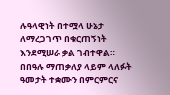ሉዓላዊነት በተሟላ ሁኔታ ለማረጋገጥ በቁርጠኝነት እንደሚሠራ ቃል ገብተዋል።
በበዓሉ ማጠቃለያ ላይም ላለፉት ዓመታት ተቋሙን በምርምርና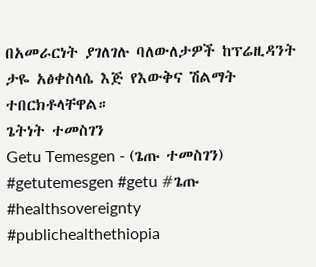በአመራርነት ያገለገሉ ባለውለታዎች ከፕሬዚዳንት ታዬ አፅቀስላሴ እጅ የእውቅና ሽልማት ተበርክቶላቸዋል።
ጌትነት ተመስገን
Getu Temesgen - (ጌጡ ተመስገን)
#getutemesgen #getu #ጌጡ
#healthsovereignty #publichealthethiopia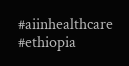#aiinhealthcare #ethiopia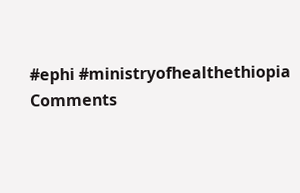#ephi #ministryofhealthethiopia
Comments